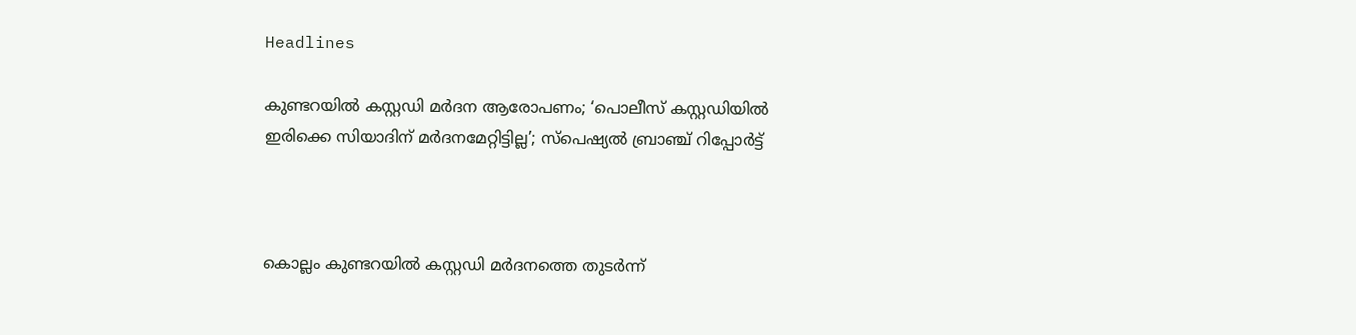Headlines

കുണ്ടറയില്‍ കസ്റ്റഡി മര്‍ദന ആരോപണം; ‘പൊലീസ് കസ്റ്റഡിയില്‍ ഇരിക്കെ സിയാദിന് മര്‍ദനമേറ്റിട്ടില്ല’; സ്‌പെഷ്യല്‍ ബ്രാഞ്ച് റിപ്പോര്‍ട്ട്



കൊല്ലം കുണ്ടറയില്‍ കസ്റ്റഡി മര്‍ദനത്തെ തുടര്‍ന്ന്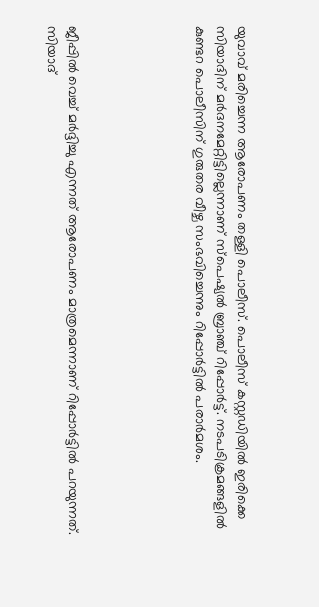യുവാവ് മരിച്ചെന്ന ആരോപണം തള്ളി പൊലീസ്. പൊലീസ് കസ്റ്റഡിയില്‍ ഇരിക്കെ സിയാദിന് മര്‍ദനമേറ്റിട്ടില്ലെന്നാണ് സ്‌പെഷ്യല്‍ ബ്രാഞ്ച് റിപ്പോര്‍ട്ട്. നടപടിക്രമങ്ങളില്‍ കുണ്ടറ പൊലീസിന് ഗുരുതര വീഴ്ച സംഭവിച്ചെന്നും റിപ്പോര്‍ട്ടില്‍ പരാര്‍മശം.





ജീപ്പില്‍ വെച്ച് മര്‍ദ്ദിച്ചു എന്നത് ആരോപണം മാത്രമെന്നാണ് റിപ്പോര്‍ട്ടില്‍ പറയുന്നത്. സിയാദ്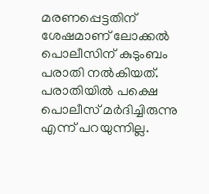മരണപ്പെട്ടതിന് ശേഷമാണ് ലോക്കല്‍ പൊലീസിന് കുടുംബം പരാതി നല്‍കിയത്. പരാതിയില്‍ പക്ഷെ പൊലീസ് മര്‍ദിച്ചിരുന്നു എന്ന് പറയുന്നില്ല.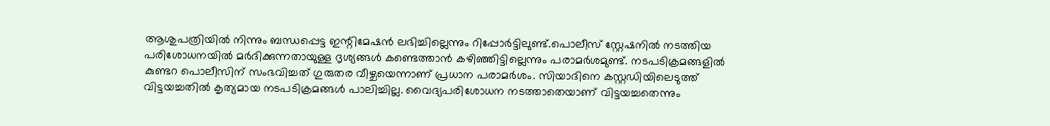ആശുപത്രിയില്‍ നിന്നും ബന്ധപ്പെട്ട ഇന്റിമേഷന്‍ ലഭിച്ചില്ലെന്നും റിപ്പോര്‍ട്ടിലുണ്ട്.പൊലീസ് സ്റ്റേഷനില്‍ നടത്തിയ പരിശോധനയില്‍ മര്‍ദിക്കുന്നതായുള്ള ദൃശ്യങ്ങള്‍ കണ്ടെത്താന്‍ കഴിഞ്ഞിട്ടില്ലെന്നും പരാമര്‍ശമുണ്ട്. നടപടിക്രമങ്ങളില്‍ കുണ്ടറ പൊലീസിന് സംഭവിച്ചത് ഗുരുതര വീഴ്ചയെന്നാണ് പ്രധാന പരാമര്‍ശം. സിയാദിനെ കസ്റ്റഡിയിലെടുത്ത് വിട്ടയച്ചതില്‍ കൃത്യമായ നടപടിക്രമങ്ങള്‍ പാലിച്ചില്ല. വൈദ്യപരിശോധന നടത്താതെയാണ് വിട്ടയച്ചതെന്നും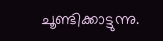ചൂണ്ടിക്കാട്ടുന്നു.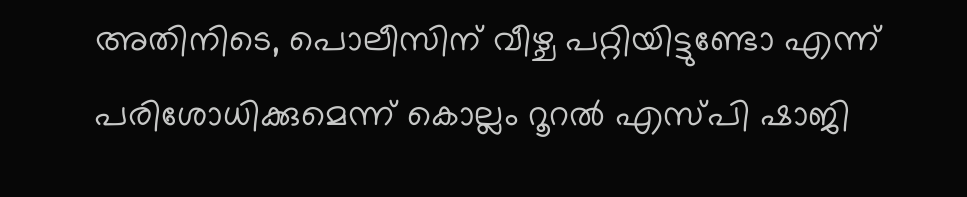അതിനിടെ, പൊലീസിന് വീഴ്ച പറ്റിയിട്ടുണ്ടോ എന്ന് പരിശോധിക്കുമെന്ന് കൊല്ലം റൂറല്‍ എസ്പി ഷാജി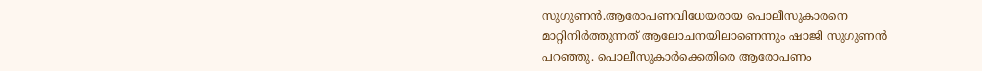സുഗുണന്‍.ആരോപണവിധേയരായ പൊലീസുകാരനെ മാറ്റിനിര്‍ത്തുന്നത് ആലോചനയിലാണെന്നും ഷാജി സുഗുണന്‍ പറഞ്ഞു. പൊലീസുകാര്‍ക്കെതിരെ ആരോപണം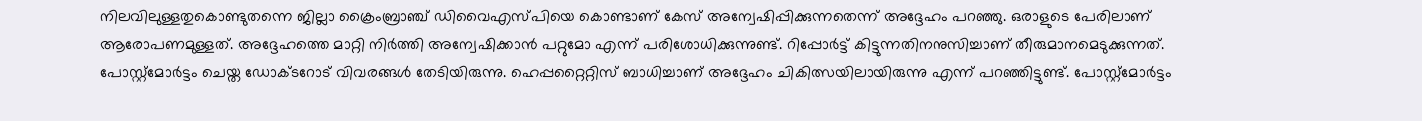നിലവിലുള്ളതുകൊണ്ടുതന്നെ ജില്ലാ ക്രൈംബ്രാഞ്ച് ഡിവൈഎസ്പിയെ കൊണ്ടാണ് കേസ് അന്വേഷിപ്പിക്കുന്നതെന്ന് അദ്ദേഹം പറഞ്ഞു. ഒരാളുടെ പേരിലാണ് ആരോപണമുള്ളത്. അദ്ദേഹത്തെ മാറ്റി നിര്‍ത്തി അന്വേഷിക്കാന്‍ പറ്റുമോ എന്ന് പരിശോധിക്കുന്നുണ്ട്. റിപ്പോര്‍ട്ട് കിട്ടുന്നതിനനുസിച്ചാണ് തീരുമാനമെടുക്കുന്നത്. പോസ്റ്റ്മോര്‍ട്ടം ചെയ്ത ഡോക്ടറോട് വിവരങ്ങള്‍ തേടിയിരുന്നു. ഹെപ്പറ്റൈറ്റിസ് ബാധിച്ചാണ് അദ്ദേഹം ചികിത്സയിലായിരുന്നു എന്ന് പറഞ്ഞിട്ടുണ്ട്. പോസ്റ്റ്മോര്‍ട്ടം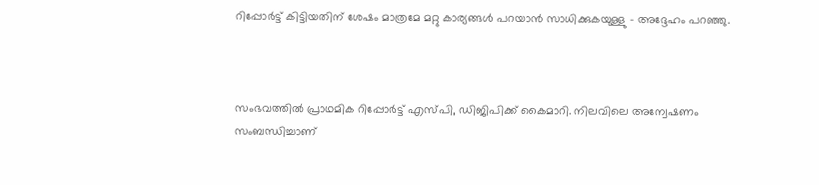റിപ്പോര്‍ട്ട് കിട്ടിയതിന് ശേഷം മാത്രമേ മറ്റു കാര്യങ്ങള്‍ പറയാന്‍ സാധിക്കുകയുള്ളു – അദ്ദേഹം പറഞ്ഞു.



സംഭവത്തില്‍ പ്രാഥമിക റിപ്പോര്‍ട്ട് എസ്പി, ഡിജിപിക്ക് കൈമാറി. നിലവിലെ അന്വേഷണം സംബന്ധിച്ചാണ്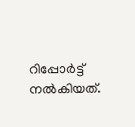റിപ്പോര്‍ട്ട് നല്‍കിയത്.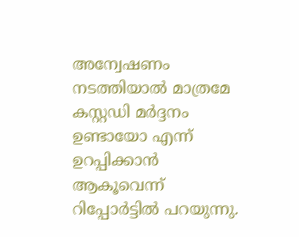അന്വേഷണം നടത്തിയാല്‍ മാത്രമേ കസ്റ്റഡി മര്‍ദ്ദനം ഉണ്ടായോ എന്ന് ഉറപ്പിക്കാന്‍ ആകൂവെന്ന് റിപ്പോര്‍ട്ടില്‍ പറയുന്നു.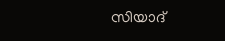സിയാദ്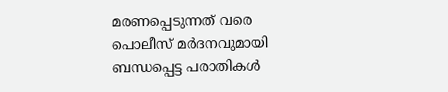മരണപ്പെടുന്നത് വരെ പൊലീസ് മര്‍ദനവുമായി ബന്ധപ്പെട്ട പരാതികള്‍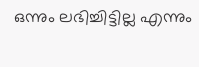ഒന്നും ലഭിച്ചിട്ടില്ല എന്നും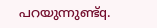പറയുന്നുണ്ട്q.